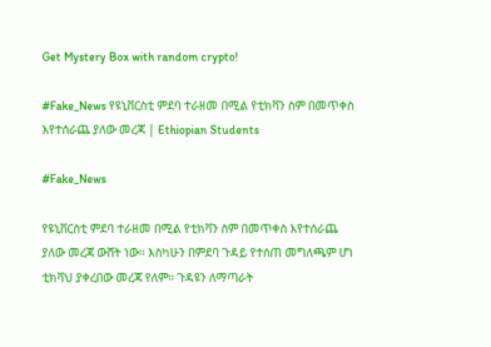Get Mystery Box with random crypto!

#Fake_News የዩኒቨርስቲ ምደባ ተራዘመ በሚል የቲክቫን ስም በመጥቀስ እየተሰራጨ ያለው መረጃ | Ethiopian Students

#Fake_News

የዩኒቨርስቲ ምደባ ተራዘመ በሚል የቲክቫን ስም በመጥቀስ እየተሰራጨ ያለው መረጃ ውሸት ነው፡፡ እስካሁን በምደባ ጉዳይ የተሰጠ መግለጫም ሆነ ቲክቫህ ያቀረበው መረጃ የለም፡፡ ጉዳዩን ለማጣራት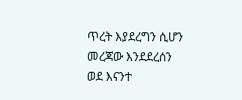ጥረት እያደረግን ሲሆን መረጃው እንደደረሰን ወደ እናንተ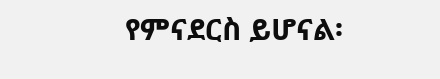የምናደርስ ይሆናል፡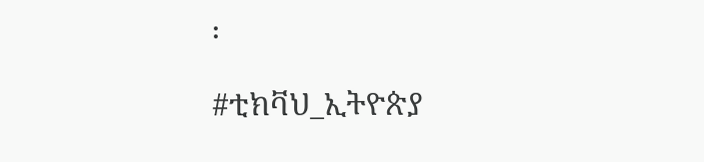፡

#ቲክቫህ_ኢትዮጵያ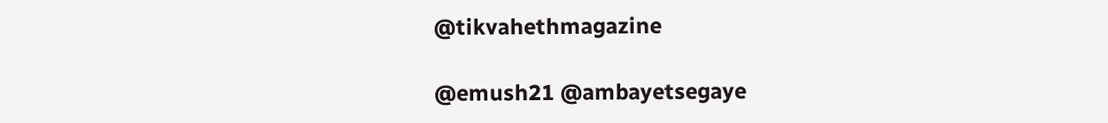@tikvahethmagazine

@emush21 @ambayetsegaye